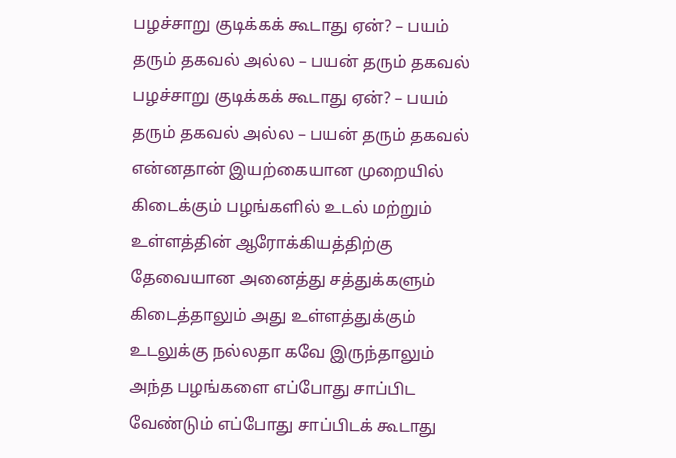பழச்சாறு குடிக்கக் கூடாது ஏன்? – பயம் தரும் தகவல் அல்ல – பயன் தரும் தகவல்
பழச்சாறு குடிக்கக் கூடாது ஏன்? – பயம் தரும் தகவல் அல்ல – பயன் தரும் தகவல்
என்னதான் இயற்கையான முறையில் கிடைக்கும் பழங்களில் உடல் மற்றும்
உள்ளத்தின் ஆரோக்கியத்திற்கு தேவையான அனைத்து சத்துக்களும்
கிடைத்தாலும் அது உள்ளத்துக்கும் உடலுக்கு நல்லதா கவே இருந்தாலும் அந்த பழங்களை எப்போது சாப்பிட வேண்டும் எப்போது சாப்பிடக் கூடாது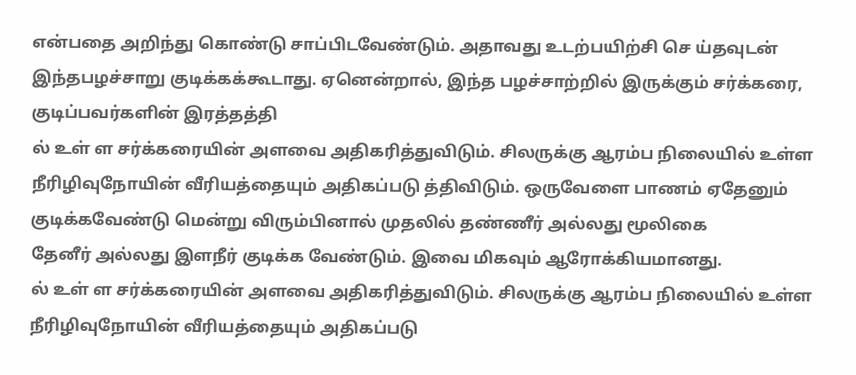என்பதை அறிந்து கொண்டு சாப்பிடவேண்டும். அதாவது உடற்பயிற்சி செ ய்தவுடன் இந்தபழச்சாறு குடிக்கக்கூடாது. ஏனென்றால், இந்த பழச்சாற்றில் இருக்கும் சர்க்கரை, குடிப்பவர்களின் இரத்தத்தி
ல் உள் ள சர்க்கரையின் அளவை அதிகரித்துவிடும். சிலருக்கு ஆரம்ப நிலையில் உள்ள நீரிழிவுநோயின் வீரியத்தையும் அதிகப்படு த்திவிடும். ஒருவேளை பாணம் ஏதேனும் குடிக்கவேண்டு மென்று விரும்பினால் முதலில் தண்ணீர் அல்லது மூலிகை
தேனீர் அல்லது இளநீர் குடிக்க வேண்டும். இவை மிகவும் ஆரோக்கியமானது.
ல் உள் ள சர்க்கரையின் அளவை அதிகரித்துவிடும். சிலருக்கு ஆரம்ப நிலையில் உள்ள நீரிழிவுநோயின் வீரியத்தையும் அதிகப்படு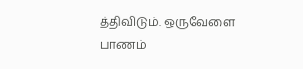த்திவிடும். ஒருவேளை பாணம்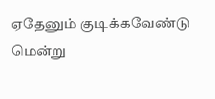ஏதேனும் குடிக்கவேண்டு மென்று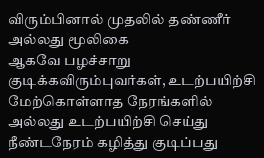விரும்பினால் முதலில் தண்ணீர் அல்லது மூலிகை
ஆகவே பழச்சாறு குடிக்கவிரும்புவர்கள், உடற்பயிற்சி மேற்கொள்ளாத நேரங்களில் அல்லது உடற்பயிற்சி செய்து நீண்டநேரம் கழித்து குடிப்பது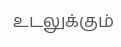உடலுக்கும்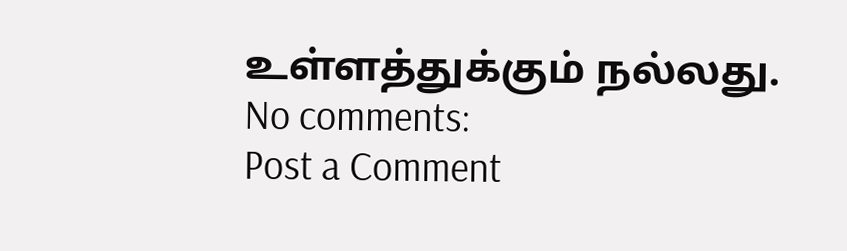உள்ளத்துக்கும் நல்லது.
No comments:
Post a Comment